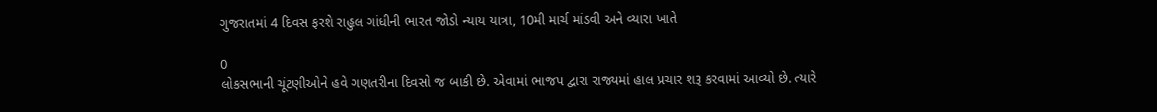ગુજરાતમાં 4 દિવસ ફરશે રાહુલ ગાંધીની ભારત જોડો ન્યાય યાત્રા, 10મી માર્ચ માંડવી અને વ્યારા ખાતે

0
લોકસભાની ચૂંટણીઓને હવે ગણતરીના દિવસો જ બાકી છે. એવામાં ભાજપ દ્વારા રાજ્યમાં હાલ પ્રચાર શરૂ કરવામાં આવ્યો છે. ત્યારે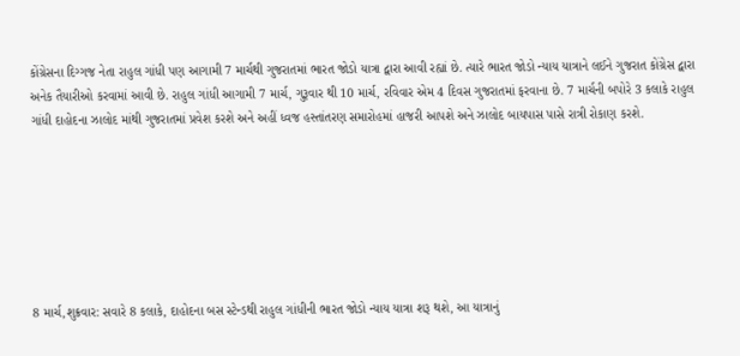કોંગ્રેસના દિગ્ગજ નેતા રાહુલ ગાંધી પણ આગામી 7 માર્ચથી ગુજરાતમાં ભારત જોડો યાત્રા દ્વારા આવી રહ્યાં છે. ત્યારે ભારત જોડો ન્યાય યાત્રાને લઈને ગુજરાત કોંગ્રેસ દ્વારા અનેક તૈયારીઓ કરવામાં આવી છે. રાહુલ ગાંધી આગામી 7 માર્ચ, ગુરૂવાર થી 10 માર્ચ, રવિવાર એમ 4 દિવસ ગુજરાતમાં ફરવાના છે. 7 માર્ચની બપોરે 3 કલાકે રાહુલ ગાંધી દાહોદના ઝાલોદ માંથી ગુજરાતમાં પ્રવેશ કરશે અને અહીં ધ્વજ હસ્તાંતરણ સમારોહમાં હાજરી આપશે અને ઝાલોદ બાયપાસ પાસે રાત્રી રોકાણ કરશે.







8 માર્ચ,શુક્રવાર: સવારે 8 કલાકે, દાહોદના બસ સ્ટેન્ડથી રાહુલ ગાંધીની ભારત જોડો ન્યાય યાત્રા શરૂ થશે, આ યાત્રાનું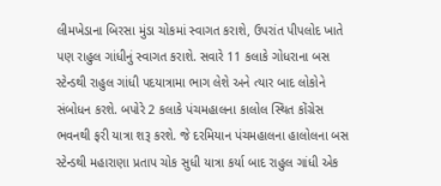લીમખેડાના બિરસા મુંડા ચોકમાં સ્વાગત કરાશે, ઉપરાંત પીપલોદ ખાતે પણ રાહુલ ગાંધીનું સ્વાગત કરાશે. સવારે 11 કલાકે ગોધરાના બસ સ્ટેન્ડથી રાહુલ ગાંધી પદયાત્રામા ભાગ લેશે અને ત્યાર બાદ લોકોને સંબોધન કરશે. બપોરે 2 કલાકે પંચમહાલના કાલોલ સ્થિત કોંગ્રેસ ભવનથી ફરી યાત્રા શરૂ કરશે. જે દરમિયાન પંચમહાલના હાલોલના બસ સ્ટેન્ડથી મહારાણા પ્રતાપ ચોક સુધી યાત્રા કર્યા બાદ રાહુલ ગાંધી એક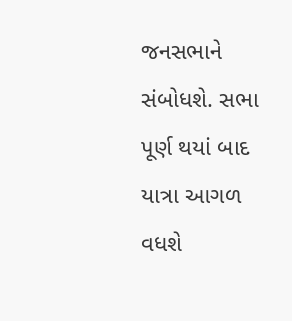જનસભાને સંબોધશે. સભા પૂર્ણ થયાં બાદ યાત્રા આગળ વધશે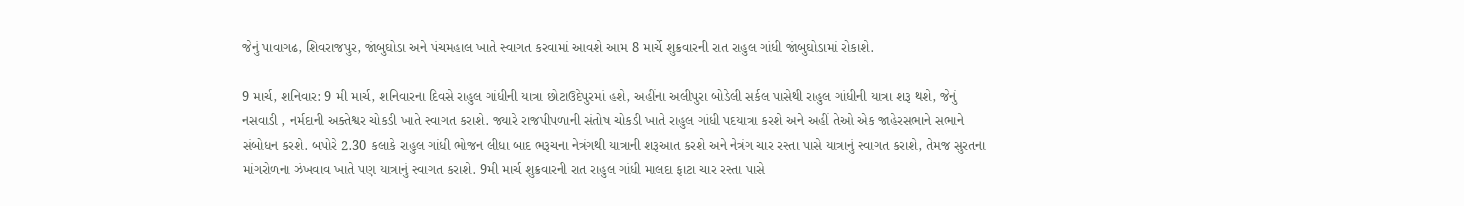જેનું પાવાગઢ, શિવરાજપુર, જાંબુઘોડા અને પંચમહાલ ખાતે સ્વાગત કરવામાં આવશે આમ 8 માર્ચે શુક્રવારની રાત રાહુલ ગાંધી જાંબુઘોડામાં રોકાશે.

9 માર્ચ, શનિવાર: 9 મી માર્ચ, શનિવારના દિવસે રાહુલ ગાંધીની યાત્રા છોટાઉદેપુરમાં હશે, અહીંના અલીપુરા બોડેલી સર્કલ પાસેથી રાહુલ ગાંધીની યાત્રા શરૂ થશે, જેનું નસવાડી , નર્મદાની અક્તેશ્વર ચોકડી ખાતે સ્વાગત કરાશે. જ્યારે રાજપીપળાની સંતોષ ચોકડી ખાતે રાહુલ ગાંધી પદયાત્રા કરશે અને અહીં તેઓ એક જાહેરસભાને સભાને સંબોધન કરશે. બપોરે 2.30 કલાકે રાહુલ ગાંધી ભોજન લીધા બાદ ભરૂચના નેત્રંગથી યાત્રાની શરૂઆત કરશે અને નેત્રંગ ચાર રસ્તા પાસે યાત્રાનું સ્વાગત કરાશે, તેમજ સુરતના માંગરોળના ઝંખવાવ ખાતે પણ યાત્રાનું સ્વાગત કરાશે. 9મી માર્ચ શુક્રવારની રાત રાહુલ ગાંધી માલદા ફાટા ચાર રસ્તા પાસે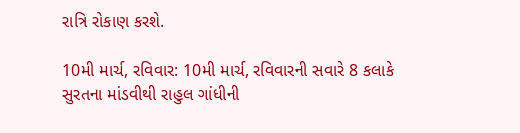રાત્રિ રોકાણ કરશે.

10મી માર્ચ, રવિવાર: 10મી માર્ચ, રવિવારની સવારે 8 કલાકે સુરતના માંડવીથી રાહુલ ગાંધીની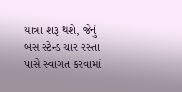યાત્રા શરૂ થશે, જેનું બસ સ્ટેન્ડ ચાર રસ્તા પાસે સ્વાગત કરવામાં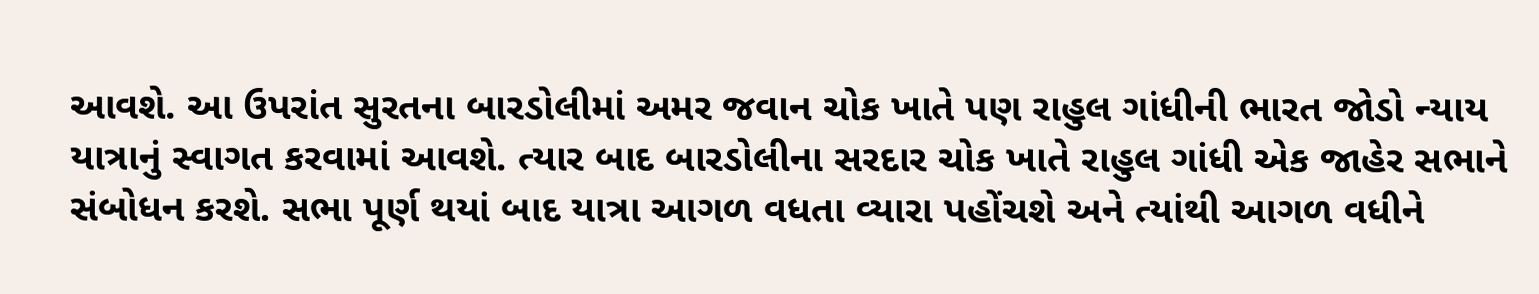આવશે. આ ઉપરાંત સુરતના બારડોલીમાં અમર જવાન ચોક ખાતે પણ રાહુલ ગાંધીની ભારત જોડો ન્યાય યાત્રાનું સ્વાગત કરવામાં આવશે. ત્યાર બાદ બારડોલીના સરદાર ચોક ખાતે રાહુલ ગાંધી એક જાહેર સભાને સંબોધન કરશે. સભા પૂર્ણ થયાં બાદ યાત્રા આગળ વધતા વ્યારા પહોંચશે અને ત્યાંથી આગળ વધીને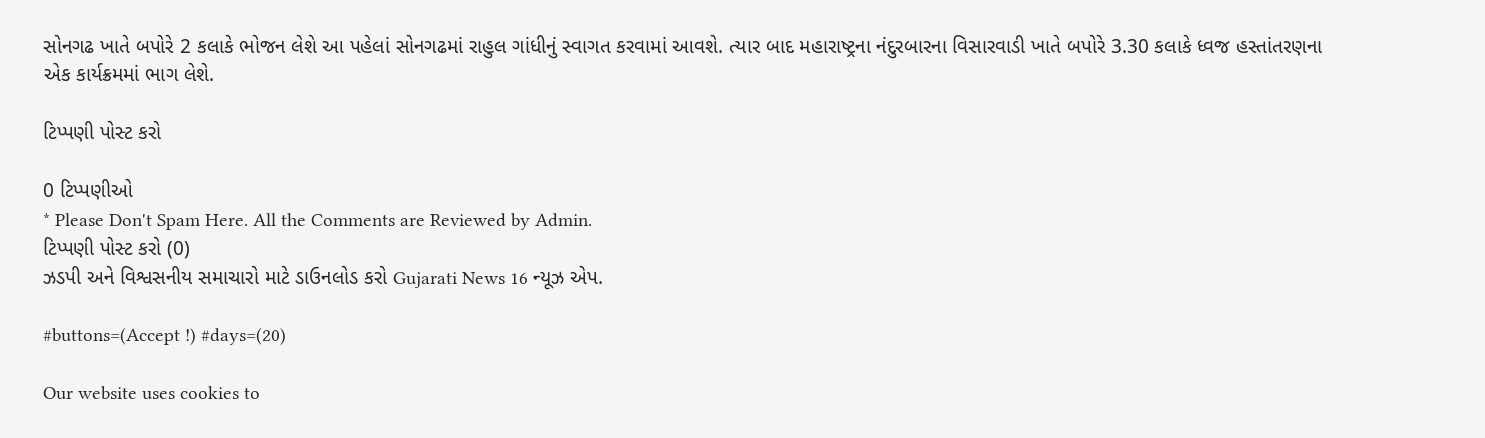સોનગઢ ખાતે બપોરે 2 કલાકે ભોજન લેશે આ પહેલાં સોનગઢમાં રાહુલ ગાંધીનું સ્વાગત કરવામાં આવશે. ત્યાર બાદ મહારાષ્ટ્રના નંદુરબારના વિસારવાડી ખાતે બપોરે 3.30 કલાકે ધ્વજ હસ્તાંતરણના એક કાર્યક્રમમાં ભાગ લેશે.

ટિપ્પણી પોસ્ટ કરો

0 ટિપ્પણીઓ
* Please Don't Spam Here. All the Comments are Reviewed by Admin.
ટિપ્પણી પોસ્ટ કરો (0)
ઝડપી અને વિશ્વસનીય સમાચારો માટે ડાઉનલોડ કરો Gujarati News 16 ન્યૂઝ એપ.

#buttons=(Accept !) #days=(20)

Our website uses cookies to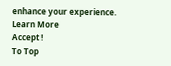enhance your experience. Learn More
Accept !
To Top